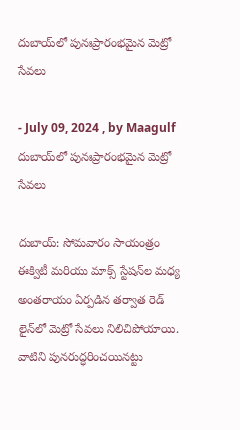దుబాయ్‌లో పునఃప్రారంభమైన మెట్రో సేవలు

- July 09, 2024 , by Maagulf
దుబాయ్‌లో పునఃప్రారంభమైన మెట్రో సేవలు

దుబాయ్: సోమవారం సాయంత్రం ఈక్విటీ మరియు మాక్స్ స్టేషన్‌ల మధ్య అంతరాయం ఏర్పడిన తర్వాత రెడ్ లైన్‌లో మెట్రో సేవలు నిలిచిపోయాయి. వాటిని పునరుద్ధరించయినట్టు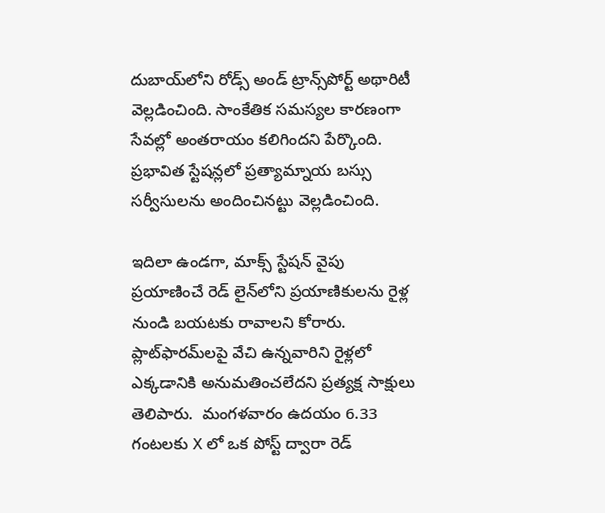దుబాయ్‌లోని రోడ్స్ అండ్ ట్రాన్స్‌పోర్ట్ అథారిటీ వెల్లడించింది. సాంకేతిక సమస్యల కారణంగా సేవల్లో అంతరాయం కలిగిందని పేర్కొంది. ప్రభావిత స్టేషన్లలో ప్రత్యామ్నాయ బస్సు సర్వీసులను అందించినట్టు వెల్లడించింది.

ఇదిలా ఉండగా, మాక్స్ స్టేషన్ వైపు ప్రయాణించే రెడ్ లైన్‌లోని ప్రయాణికులను రైళ్ల నుండి బయటకు రావాలని కోరారు. ప్లాట్‌ఫారమ్‌లపై వేచి ఉన్నవారిని రైళ్లలో ఎక్కడానికి అనుమతించలేదని ప్రత్యక్ష సాక్షులు తెలిపారు.  మంగళవారం ఉదయం 6.33 గంటలకు X లో ఒక పోస్ట్ ద్వారా రెడ్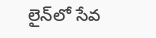లైన్‌లో సేవ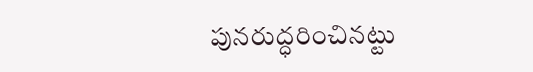పునరుద్ధరించినట్టు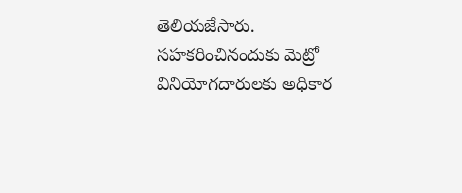తెలియజేసారు. సహకరించినందుకు మెట్రో వినియోగదారులకు అధికార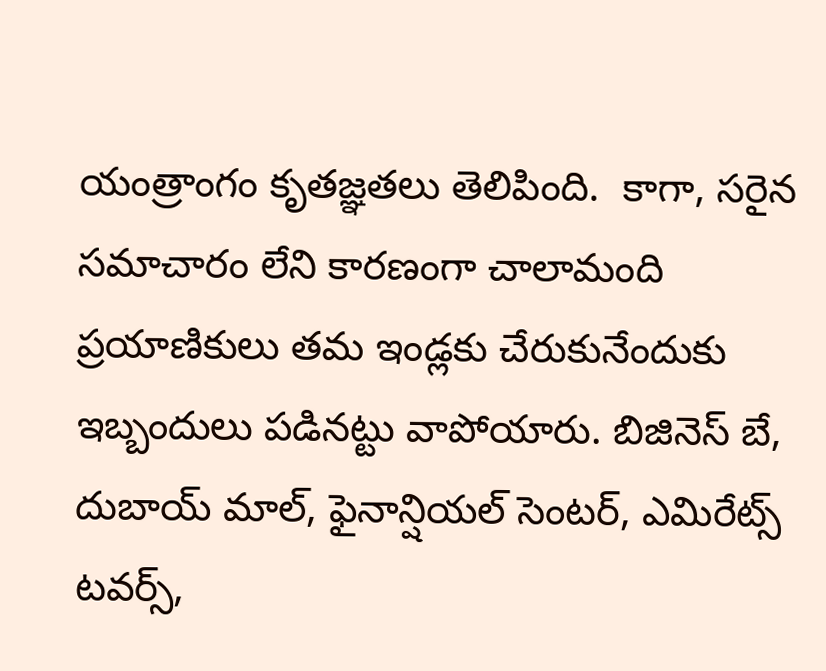యంత్రాంగం కృతజ్ఞతలు తెలిపింది.  కాగా, సరైన సమాచారం లేని కారణంగా చాలామంది ప్రయాణికులు తమ ఇండ్లకు చేరుకునేందుకు ఇబ్బందులు పడినట్టు వాపోయారు. బిజినెస్ బే, దుబాయ్ మాల్, ఫైనాన్షియల్ సెంటర్, ఎమిరేట్స్ టవర్స్,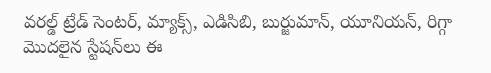వరల్డ్ ట్రేడ్ సెంటర్, మ్యాక్స్, ఎడిసిబి, బుర్జుమాన్, యూనియన్, రిగ్గా మొదలైన స్టేషన్‌లు ఈ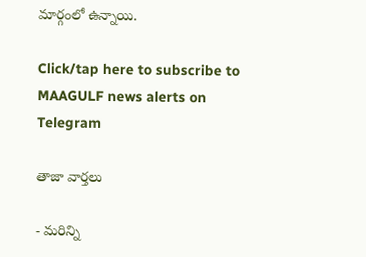మార్గంలో ఉన్నాయి.

Click/tap here to subscribe to MAAGULF news alerts on Telegram

తాజా వార్తలు

- మరిన్ని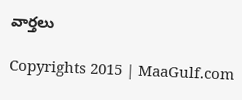వార్తలు

Copyrights 2015 | MaaGulf.com